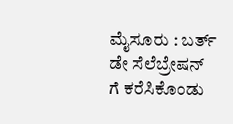ಮೈಸೂರು : ಬರ್ತ್ ಡೇ ಸೆಲೆಬ್ರೇಷನ್ ಗೆ ಕರೆಸಿಕೊಂಡು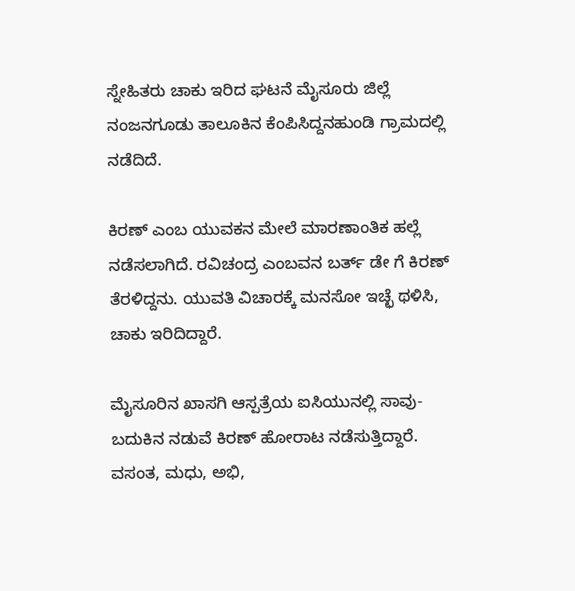ಸ್ನೇಹಿತರು ಚಾಕು ಇರಿದ ಘಟನೆ ಮೈಸೂರು ಜಿಲ್ಲೆ ನಂಜನಗೂಡು ತಾಲೂಕಿನ ಕೆಂಪಿಸಿದ್ದನಹುಂಡಿ‌ ಗ್ರಾಮದಲ್ಲಿ ನಡೆದಿದೆ.

ಕಿರಣ್ ಎಂಬ ಯುವಕನ ಮೇಲೆ ಮಾರಣಾಂತಿಕ‌ ಹಲ್ಲೆ ನಡೆಸಲಾಗಿದೆ. ರವಿಚಂದ್ರ ಎಂಬವನ ಬರ್ತ್ ಡೇ ಗೆ ಕಿರಣ್ ತೆರಳಿದ್ದನು. ಯುವತಿ ವಿಚಾರಕ್ಕೆ ಮನಸೋ ಇಚ್ಛೆ ಥಳಿಸಿ, ಚಾಕು‌ ಇರಿದಿದ್ದಾರೆ.

ಮೈಸೂರಿನ ಖಾಸಗಿ ಆಸ್ಪತ್ರೆಯ ಐಸಿಯುನಲ್ಲಿ ಸಾವು- ಬದುಕಿನ ನಡುವೆ ಕಿರಣ್ ಹೋರಾಟ ನಡೆಸುತ್ತಿದ್ದಾರೆ. ವಸಂತ, ಮಧು, ಅಭಿ,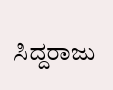ಸಿದ್ದರಾಜು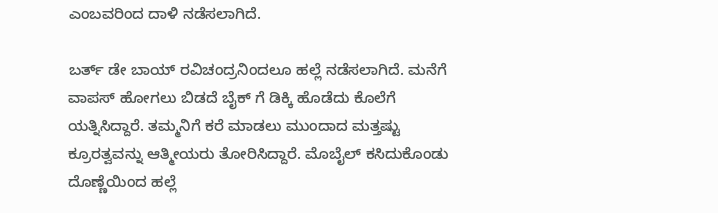ಎಂಬವರಿಂದ ದಾಳಿ ನಡೆಸಲಾಗಿದೆ.

ಬರ್ತ್‌ ಡೇ ಬಾಯ್‌ ರವಿಚಂದ್ರನಿಂದಲೂ ಹಲ್ಲೆ ನಡೆಸಲಾಗಿದೆ. ಮನೆಗೆ ವಾಪಸ್ ಹೋಗಲು ಬಿಡದೆ ಬೈಕ್ ಗೆ ಡಿಕ್ಕಿ‌ ಹೊಡೆದು ಕೊಲೆಗೆ ಯತ್ನಿಸಿದ್ದಾರೆ. ತಮ್ಮನಿಗೆ ಕರೆ ಮಾಡಲು ಮುಂದಾದ ಮತ್ತಷ್ಟು ಕ್ರೂರತ್ವವನ್ನು ಆತ್ಮೀಯರು ತೋರಿಸಿದ್ದಾರೆ. ಮೊಬೈಲ್ ಕಸಿದುಕೊಂಡು ದೊಣ್ಣೆಯಿಂದ ಹಲ್ಲೆ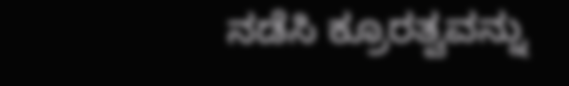ನಡೆಸಿ ಕ್ರೂರತ್ವವನ್ನು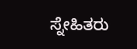ಸ್ನೇಹಿತರು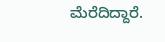ಮೆರೆದಿದ್ದಾರೆ.